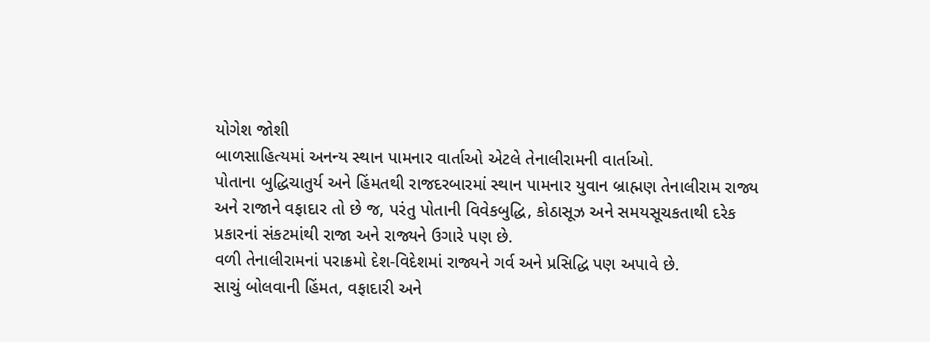યોગેશ જોશી
બાળસાહિત્યમાં અનન્ય સ્થાન પામનાર વાર્તાઓ એટલે તેનાલીરામની વાર્તાઓ.
પોતાના બુદ્ધિચાતુર્ય અને હિંમતથી રાજદરબારમાં સ્થાન પામનાર યુવાન બ્રાહ્મણ તેનાલીરામ રાજ્ય અને રાજાને વફાદાર તો છે જ, પરંતુ પોતાની વિવેકબુદ્ધિ, કોઠાસૂઝ અને સમયસૂચકતાથી દરેક પ્રકારનાં સંકટમાંથી રાજા અને રાજ્યને ઉગારે પણ છે.
વળી તેનાલીરામનાં પરાક્રમો દેશ-વિદેશમાં રાજ્યને ગર્વ અને પ્રસિદ્ધિ પણ અપાવે છે.
સાચું બોલવાની હિંમત, વફાદારી અને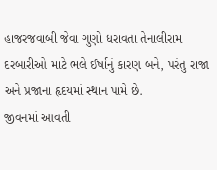હાજરજવાબી જેવા ગુણો ધરાવતા તેનાલીરામ દરબારીઓ માટે ભલે ઈર્ષાનું કારણ બને, પરંતુ રાજા અને પ્રજાના હૃદયમાં સ્થાન પામે છે.
જીવનમાં આવતી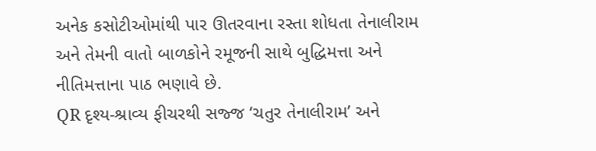અનેક કસોટીઓમાંથી પાર ઊતરવાના રસ્તા શોધતા તેનાલીરામ અને તેમની વાતો બાળકોને રમૂજની સાથે બુદ્ધિમત્તા અને નીતિમત્તાના પાઠ ભણાવે છે.
QR દૃશ્ય-શ્રાવ્ય ફીચરથી સજ્જ ‘ચતુર તેનાલીરામ’ અને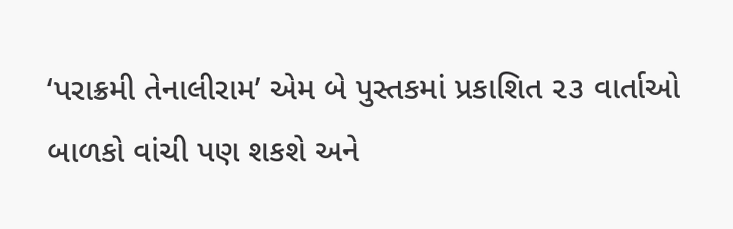‘પરાક્રમી તેનાલીરામ’ એમ બે પુસ્તકમાં પ્રકાશિત ૨૩ વાર્તાઓ બાળકો વાંચી પણ શકશે અને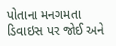પોતાના મનગમતા ડિવાઇસ પર જોઈ અને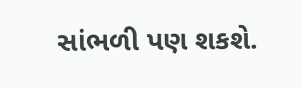સાંભળી પણ શકશે.